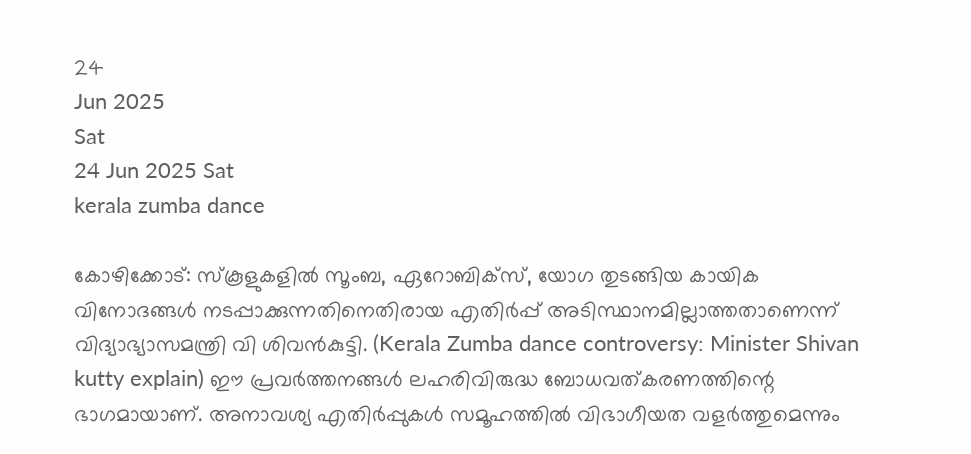24
Jun 2025
Sat
24 Jun 2025 Sat
kerala zumba dance

കോഴിക്കോട്: സ്‌കൂളുകളില്‍ സൂംബ, ഏറോബിക്‌സ്, യോഗ തുടങ്ങിയ കായിക വിനോദങ്ങള്‍ നടപ്പാക്കുന്നതിനെതിരായ എതിര്‍പ്പ് അടിസ്ഥാനമില്ലാത്തതാണെന്ന് വിദ്യാഭ്യാസമന്ത്രി വി ശിവന്‍കുട്ടി. (Kerala Zumba dance controversy: Minister Shivan kutty explain) ഈ പ്രവര്‍ത്തനങ്ങള്‍ ലഹരിവിരുദ്ധ ബോധവത്കരണത്തിന്റെ ഭാഗമായാണ്. അനാവശ്യ എതിര്‍പ്പുകള്‍ സമൂഹത്തില്‍ വിഭാഗീയത വളര്‍ത്തുമെന്നും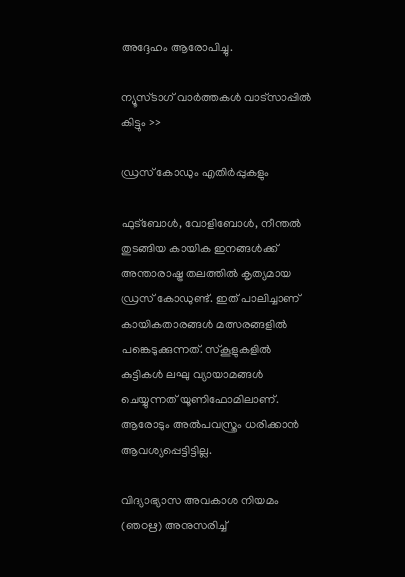അദ്ദേഹം ആരോപിച്ചു.

ന്യൂസ്ടാഗ് വാര്‍ത്തകള്‍ വാട്‌സാപ്പില്‍ കിട്ടും >>

ഡ്രസ് കോഡും എതിര്‍പ്പുകളും

ഫുട്‌ബോള്‍, വോളിബോള്‍, നീന്തല്‍ തുടങ്ങിയ കായിക ഇനങ്ങള്‍ക്ക് അന്താരാഷ്ട്ര തലത്തില്‍ കൃത്യമായ ഡ്രസ് കോഡുണ്ട്. ഇത് പാലിച്ചാണ് കായികതാരങ്ങള്‍ മത്സരങ്ങളില്‍ പങ്കെടുക്കുന്നത്. സ്‌കൂളുകളില്‍ കുട്ടികള്‍ ലഘു വ്യായാമങ്ങള്‍ ചെയ്യുന്നത് യൂണിഫോമിലാണ്. ആരോടും അല്‍പവസ്ത്രം ധരിക്കാന്‍ ആവശ്യപ്പെട്ടിട്ടില്ല.

വിദ്യാഭ്യാസ അവകാശ നിയമം (ഞഠഋ) അനുസരിച്ച്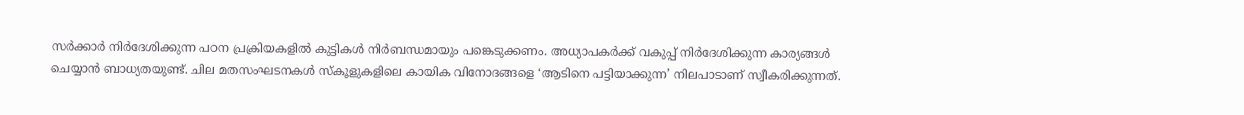സര്‍ക്കാര്‍ നിര്‍ദേശിക്കുന്ന പഠന പ്രക്രിയകളില്‍ കുട്ടികള്‍ നിര്‍ബന്ധമായും പങ്കെടുക്കണം. അധ്യാപകര്‍ക്ക് വകുപ്പ് നിര്‍ദേശിക്കുന്ന കാര്യങ്ങള്‍ ചെയ്യാന്‍ ബാധ്യതയുണ്ട്. ചില മതസംഘടനകള്‍ സ്‌കൂളുകളിലെ കായിക വിനോദങ്ങളെ ‘ആടിനെ പട്ടിയാക്കുന്ന’ നിലപാടാണ് സ്വീകരിക്കുന്നത്.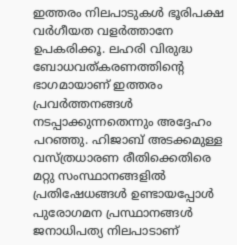ഇത്തരം നിലപാടുകള്‍ ഭൂരിപക്ഷ വര്‍ഗീയത വളര്‍ത്താനേ ഉപകരിക്കൂ. ലഹരി വിരുദ്ധ ബോധവത്കരണത്തിന്റെ ഭാഗമായാണ് ഇത്തരം പ്രവര്‍ത്തനങ്ങള്‍ നടപ്പാക്കുന്നതെന്നും അദ്ദേഹം പറഞ്ഞു. ഹിജാബ് അടക്കമുള്ള വസ്ത്രധാരണ രീതിക്കെതിരെ മറ്റു സംസ്ഥാനങ്ങളില്‍ പ്രതിഷേധങ്ങള്‍ ഉണ്ടായപ്പോള്‍ പുരോഗമന പ്രസ്ഥാനങ്ങള്‍ ജനാധിപത്യ നിലപാടാണ്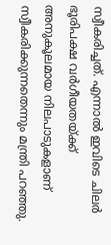സ്വീകരിച്ചത്. എന്നാല്‍ ഇവിടെ ചിലര്‍ ഭൂരിപക്ഷ വര്‍ഗീയതയ്ക്ക് അനുകൂലമായ നിലപാടുകളാണ് സ്വീകരിക്കുന്നതെന്നും മന്ത്രി പറഞ്ഞു.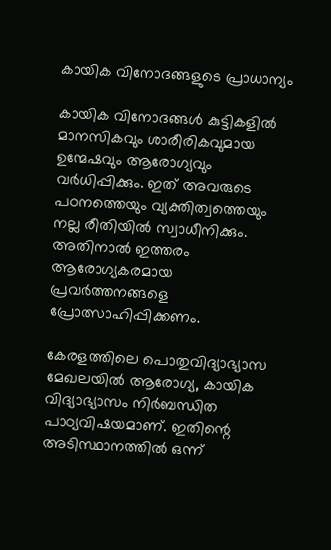കായിക വിനോദങ്ങളുടെ പ്രാധാന്യം

കായിക വിനോദങ്ങള്‍ കുട്ടികളില്‍ മാനസികവും ശാരീരികവുമായ ഉന്മേഷവും ആരോഗ്യവും വര്‍ധിപ്പിക്കും. ഇത് അവരുടെ പഠനത്തെയും വ്യക്തിത്വത്തെയും നല്ല രീതിയില്‍ സ്വാധീനിക്കും. അതിനാല്‍ ഇത്തരം ആരോഗ്യകരമായ പ്രവര്‍ത്തനങ്ങളെ പ്രോത്സാഹിപ്പിക്കണം.

കേരളത്തിലെ പൊതുവിദ്യാഭ്യാസ മേഖലയില്‍ ആരോഗ്യ, കായിക വിദ്യാഭ്യാസം നിര്‍ബന്ധിത പാഠ്യവിഷയമാണ്. ഇതിന്റെ അടിസ്ഥാനത്തില്‍ ഒന്ന്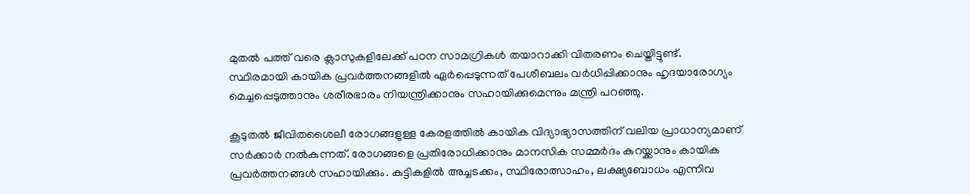മുതല്‍ പത്ത് വരെ ക്ലാസുകളിലേക്ക് പഠന സാമഗ്രികള്‍ തയാറാക്കി വിതരണം ചെയ്തിട്ടുണ്ട്. സ്ഥിരമായി കായിക പ്രവര്‍ത്തനങ്ങളില്‍ ഏര്‍പ്പെടുന്നത് പേശീബലം വര്‍ധിപ്പിക്കാനും ഹൃദയാരോഗ്യം മെച്ചപ്പെടുത്താനും ശരീരഭാരം നിയന്ത്രിക്കാനും സഹായിക്കുമെന്നും മന്ത്രി പറഞ്ഞു.

കൂടുതല്‍ ജീവിതശൈലീ രോഗങ്ങളുള്ള കേരളത്തില്‍ കായിക വിദ്യാഭ്യാസത്തിന് വലിയ പ്രാധാന്യമാണ് സര്‍ക്കാര്‍ നല്‍കുന്നത്. രോഗങ്ങളെ പ്രതിരോധിക്കാനും മാനസിക സമ്മര്‍ദം കുറയ്ക്കാനും കായിക പ്രവര്‍ത്തനങ്ങള്‍ സഹായിക്കും. കുട്ടികളില്‍ അച്ചടക്കം, സ്ഥിരോത്സാഹം, ലക്ഷ്യബോധം എന്നിവ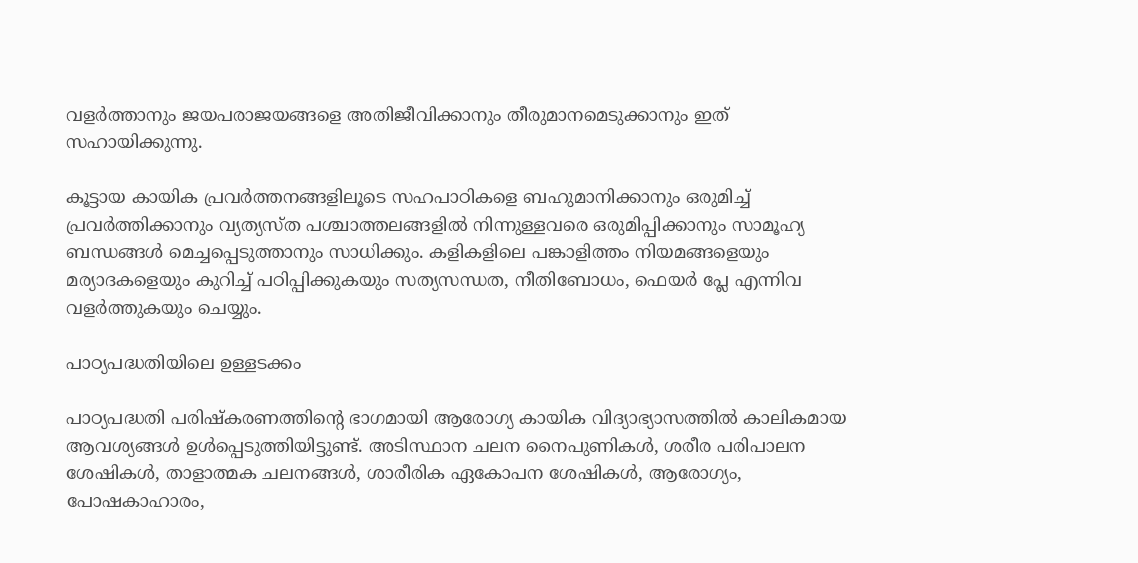വളര്‍ത്താനും ജയപരാജയങ്ങളെ അതിജീവിക്കാനും തീരുമാനമെടുക്കാനും ഇത് സഹായിക്കുന്നു.

കൂട്ടായ കായിക പ്രവര്‍ത്തനങ്ങളിലൂടെ സഹപാഠികളെ ബഹുമാനിക്കാനും ഒരുമിച്ച് പ്രവര്‍ത്തിക്കാനും വ്യത്യസ്ത പശ്ചാത്തലങ്ങളില്‍ നിന്നുള്ളവരെ ഒരുമിപ്പിക്കാനും സാമൂഹ്യ ബന്ധങ്ങള്‍ മെച്ചപ്പെടുത്താനും സാധിക്കും. കളികളിലെ പങ്കാളിത്തം നിയമങ്ങളെയും മര്യാദകളെയും കുറിച്ച് പഠിപ്പിക്കുകയും സത്യസന്ധത, നീതിബോധം, ഫെയര്‍ പ്ലേ എന്നിവ വളര്‍ത്തുകയും ചെയ്യും.

പാഠ്യപദ്ധതിയിലെ ഉള്ളടക്കം

പാഠ്യപദ്ധതി പരിഷ്‌കരണത്തിന്റെ ഭാഗമായി ആരോഗ്യ കായിക വിദ്യാഭ്യാസത്തില്‍ കാലികമായ ആവശ്യങ്ങള്‍ ഉള്‍പ്പെടുത്തിയിട്ടുണ്ട്. അടിസ്ഥാന ചലന നൈപുണികള്‍, ശരീര പരിപാലന ശേഷികള്‍, താളാത്മക ചലനങ്ങള്‍, ശാരീരിക ഏകോപന ശേഷികള്‍, ആരോഗ്യം, പോഷകാഹാരം,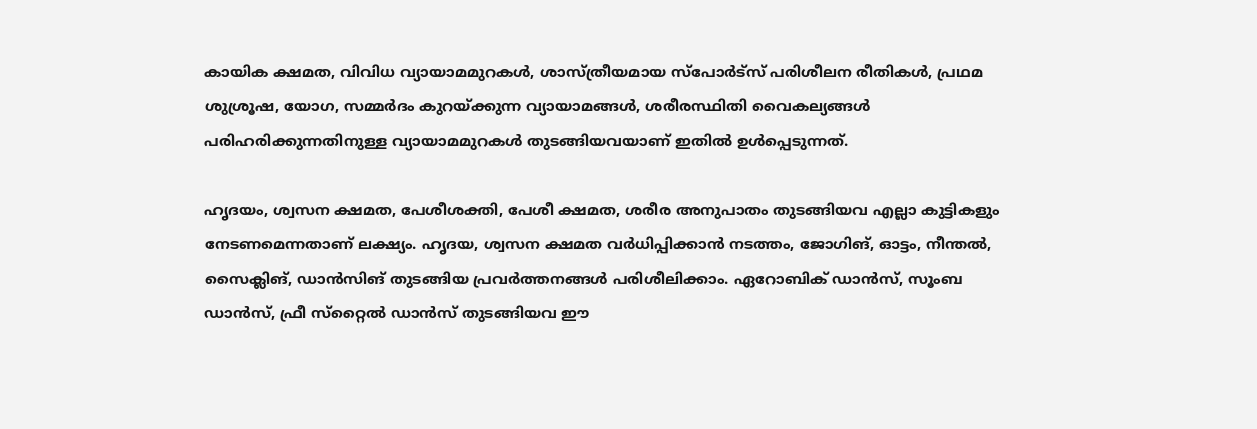കായിക ക്ഷമത, വിവിധ വ്യായാമമുറകള്‍, ശാസ്ത്രീയമായ സ്‌പോര്‍ട്‌സ് പരിശീലന രീതികള്‍, പ്രഥമ ശുശ്രൂഷ, യോഗ, സമ്മര്‍ദം കുറയ്ക്കുന്ന വ്യായാമങ്ങള്‍, ശരീരസ്ഥിതി വൈകല്യങ്ങള്‍ പരിഹരിക്കുന്നതിനുള്ള വ്യായാമമുറകള്‍ തുടങ്ങിയവയാണ് ഇതില്‍ ഉള്‍പ്പെടുന്നത്.

ഹൃദയം, ശ്വസന ക്ഷമത, പേശീശക്തി, പേശീ ക്ഷമത, ശരീര അനുപാതം തുടങ്ങിയവ എല്ലാ കുട്ടികളും നേടണമെന്നതാണ് ലക്ഷ്യം. ഹൃദയ, ശ്വസന ക്ഷമത വര്‍ധിപ്പിക്കാന്‍ നടത്തം, ജോഗിങ്, ഓട്ടം, നീന്തല്‍, സൈക്ലിങ്, ഡാന്‍സിങ് തുടങ്ങിയ പ്രവര്‍ത്തനങ്ങള്‍ പരിശീലിക്കാം. ഏറോബിക് ഡാന്‍സ്, സൂംബ ഡാന്‍സ്, ഫ്രീ സ്‌റ്റൈല്‍ ഡാന്‍സ് തുടങ്ങിയവ ഈ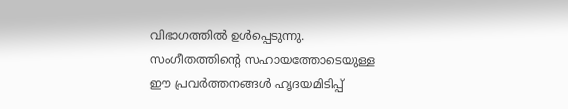വിഭാഗത്തില്‍ ഉള്‍പ്പെടുന്നു. സംഗീതത്തിന്റെ സഹായത്തോടെയുള്ള ഈ പ്രവര്‍ത്തനങ്ങള്‍ ഹൃദയമിടിപ്പ്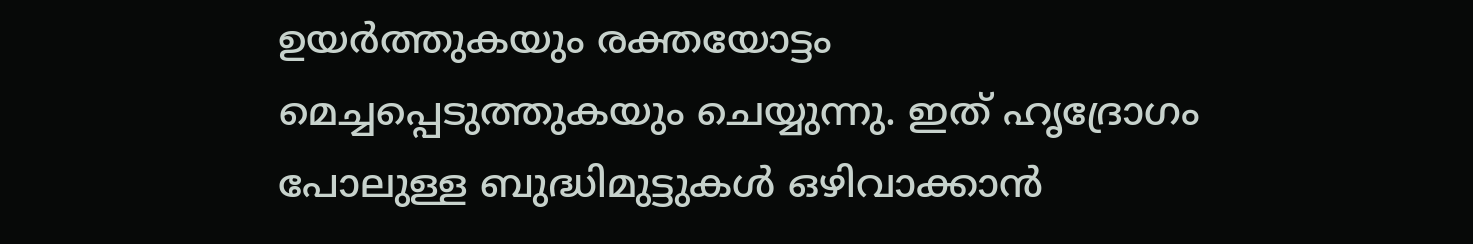ഉയര്‍ത്തുകയും രക്തയോട്ടം മെച്ചപ്പെടുത്തുകയും ചെയ്യുന്നു. ഇത് ഹൃദ്രോഗം പോലുള്ള ബുദ്ധിമുട്ടുകള്‍ ഒഴിവാക്കാന്‍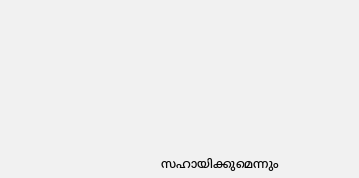സഹായിക്കുമെന്നും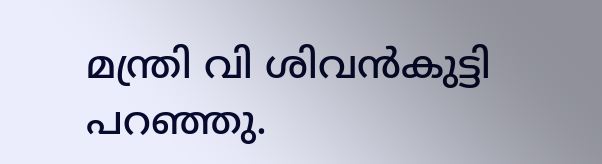മന്ത്രി വി ശിവന്‍കുട്ടി പറഞ്ഞു.